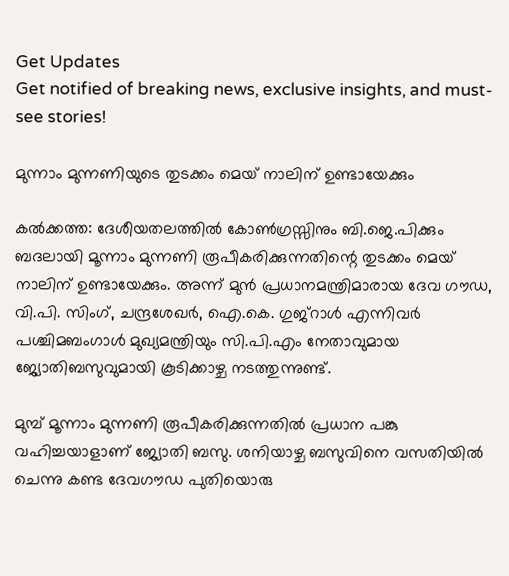Get Updates
Get notified of breaking news, exclusive insights, and must-see stories!

മുന്നാം മുന്നണിയുടെ തുടക്കം മെയ് നാലിന് ഉണ്ടായേക്കും

കല്‍ക്കത്ത: ദേശീയതലത്തില്‍ കോണ്‍ഗ്രസ്സിനും ബി.ജെ.പിക്കും ബദലായി മൂന്നാം മുന്നണി രൂപീകരിക്കുന്നതിന്റെ തുടക്കം മെയ് നാലിന് ഉണ്ടായേക്കും. അന്ന് മുന്‍ പ്രധാനമന്ത്രിമാരായ ദേവ ഗൗഡ, വി.പി. സിംഗ്, ചന്ദ്രശേഖര്‍, ഐ.കെ. ഗുജ്റാള്‍ എന്നിവര്‍ പശ്ചിമബംഗാള്‍ മുഖ്യമന്ത്രിയും സി.പി.എം നേതാവുമായ ജ്യോതിബസുവുമായി കൂടിക്കാഴ്ച നടത്തുന്നുണ്ട്.

മുമ്പ് മൂന്നാം മുന്നണി രൂപീകരിക്കുന്നതില്‍ പ്രധാന പങ്കു വഹിച്ചയാളാണ് ജ്യോതി ബസു. ശനിയാഴ്ച ബസുവിനെ വസതിയില്‍ ചെന്നു കണ്ട ദേവഗൗഡ പുതിയൊരു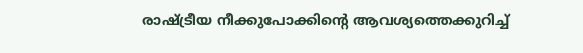രാഷ്ട്രീയ നീക്കുപോക്കിന്റെ ആവശ്യത്തെക്കുറിച്ച്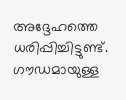അദ്ദേഹത്തെ ധരിപ്പിച്ചിട്ടുണ്ട്. ഗൗഡമായുള്ള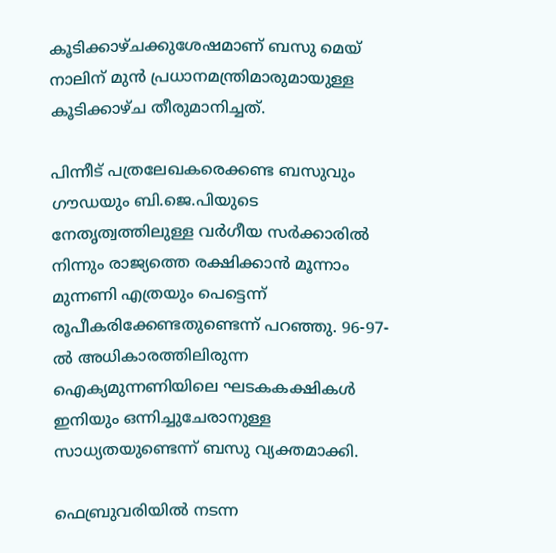കൂടിക്കാഴ്ചക്കുശേഷമാണ് ബസു മെയ് നാലിന് മുന്‍ പ്രധാനമന്ത്രിമാരുമായുള്ള കൂടിക്കാഴ്ച തീരുമാനിച്ചത്.

പിന്നീട് പത്രലേഖകരെക്കണ്ട ബസുവും ഗൗഡയും ബി.ജെ.പിയുടെ നേതൃത്വത്തിലുള്ള വര്‍ഗീയ സര്‍ക്കാരില്‍ നിന്നും രാജ്യത്തെ രക്ഷിക്കാന്‍ മൂന്നാം മുന്നണി എത്രയും പെട്ടെന്ന് രൂപീകരിക്കേണ്ടതുണ്ടെന്ന് പറഞ്ഞു. 96-97-ല്‍ അധികാരത്തിലിരുന്ന ഐക്യമുന്നണിയിലെ ഘടകകക്ഷികള്‍ ഇനിയും ഒന്നിച്ചുചേരാനുള്ള സാധ്യതയുണ്ടെന്ന് ബസു വ്യക്തമാക്കി.

ഫെബ്രുവരിയില്‍ നടന്ന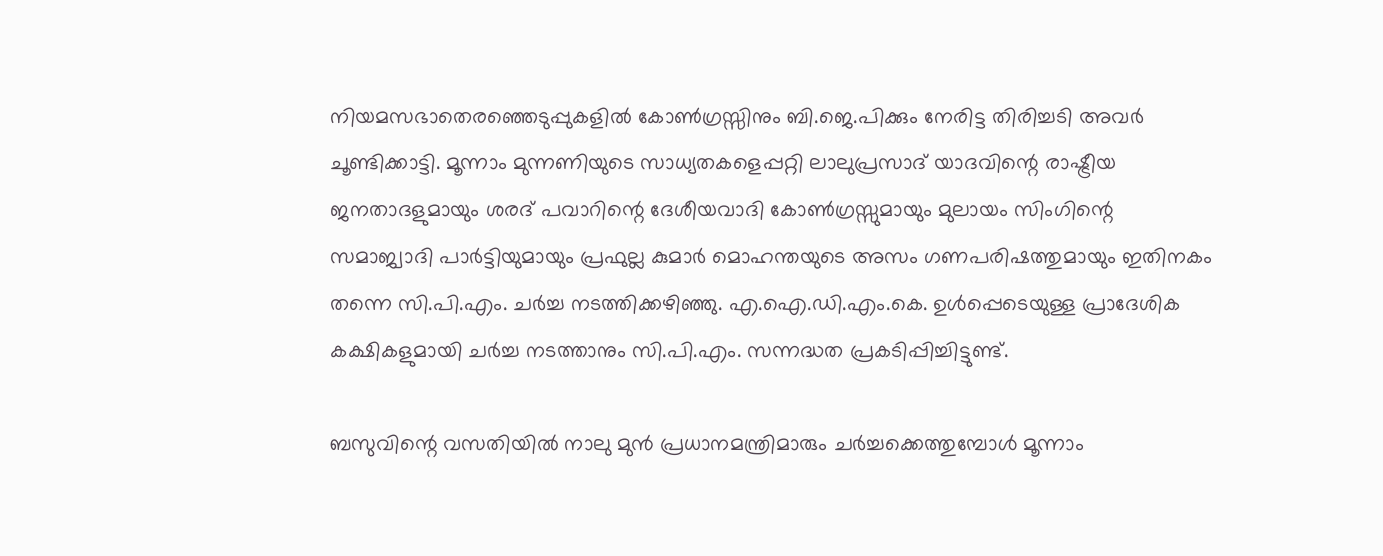നിയമസഭാതെരഞ്ഞെടുപ്പുകളില്‍ കോണ്‍ഗ്രസ്സിനും ബി.ജെ.പിക്കും നേരിട്ട തിരിച്ചടി അവര്‍ ചൂണ്ടിക്കാട്ടി. മൂന്നാം മുന്നണിയുടെ സാധ്യതകളെപ്പറ്റി ലാലുപ്രസാദ് യാദവിന്റെ രാഷ്ട്രീയ ജനതാദളുമായും ശരദ് പവാറിന്റെ ദേശീയവാദി കോണ്‍ഗ്രസ്സുമായും മുലായം സിംഗിന്റെ സമാജ്വാദി പാര്‍ട്ടിയുമായും പ്രഫുല്ല കുമാര്‍ മൊഹന്തയുടെ അസം ഗണപരിഷത്തുമായും ഇതിനകം തന്നെ സി.പി.എം. ചര്‍ച്ച നടത്തിക്കഴിഞ്ഞു. എ.ഐ.ഡി.എം.കെ. ഉള്‍പ്പെടെയുള്ള പ്രാദേശിക കക്ഷികളുമായി ചര്‍ച്ച നടത്താനും സി.പി.എം. സന്നദ്ധത പ്രകടിപ്പിച്ചിട്ടുണ്ട്.

ബസുവിന്റെ വസതിയില്‍ നാലു മുന്‍ പ്രധാനമന്ത്രിമാരും ചര്‍ച്ചക്കെത്തുമ്പോള്‍ മൂന്നാം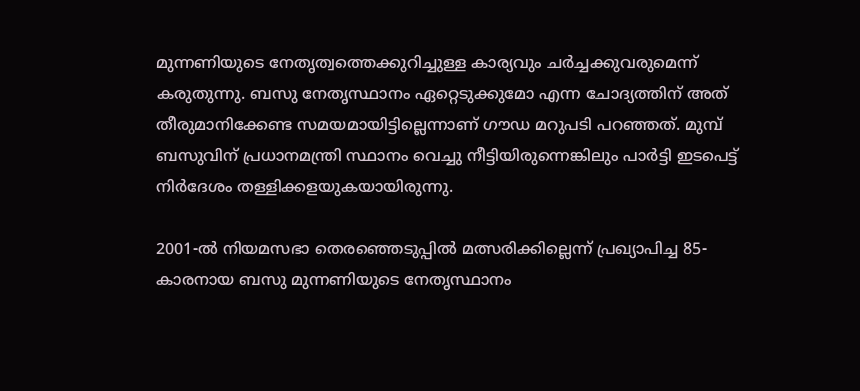മുന്നണിയുടെ നേതൃത്വത്തെക്കുറിച്ചുള്ള കാര്യവും ചര്‍ച്ചക്കുവരുമെന്ന് കരുതുന്നു. ബസു നേതൃസ്ഥാനം ഏറ്റെടുക്കുമോ എന്ന ചോദ്യത്തിന് അത് തീരുമാനിക്കേണ്ട സമയമായിട്ടില്ലെന്നാണ് ഗൗഡ മറുപടി പറഞ്ഞത്. മുമ്പ് ബസുവിന് പ്രധാനമന്ത്രി സ്ഥാനം വെച്ചു നീട്ടിയിരുന്നെങ്കിലും പാര്‍ട്ടി ഇടപെട്ട് നിര്‍ദേശം തള്ളിക്കളയുകയായിരുന്നു.

2001-ല്‍ നിയമസഭാ തെരഞ്ഞെടുപ്പില്‍ മത്സരിക്കില്ലെന്ന് പ്രഖ്യാപിച്ച 85-കാരനായ ബസു മുന്നണിയുടെ നേതൃസ്ഥാനം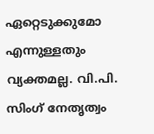ഏറ്റെടുക്കുമോ എന്നുള്ളതും വ്യക്തമല്ല. വി.പി. സിംഗ് നേതൃത്വം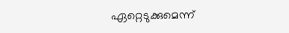ഏറ്റെടുക്കുമെന്ന്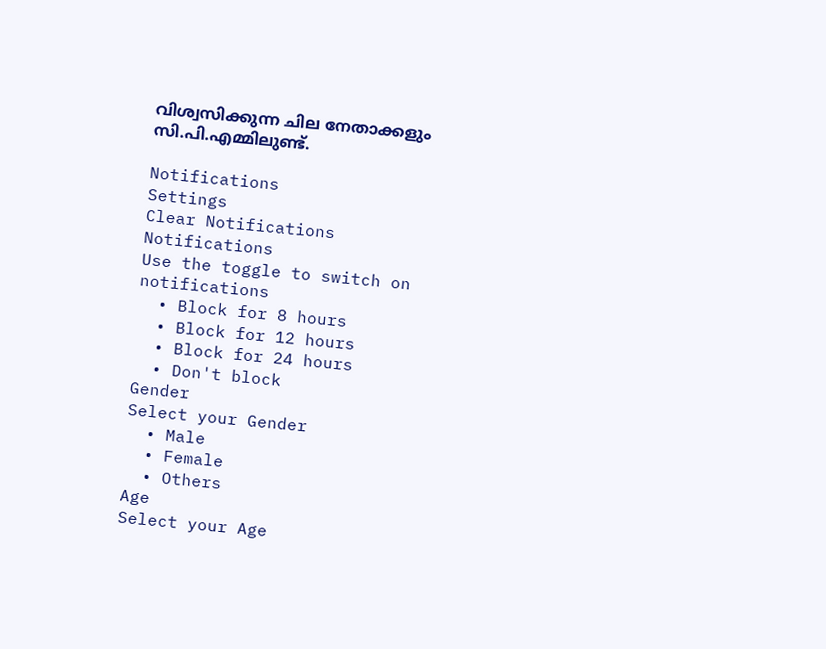വിശ്വസിക്കുന്ന ചില നേതാക്കളും സി.പി.എമ്മിലുണ്ട്.

Notifications
Settings
Clear Notifications
Notifications
Use the toggle to switch on notifications
  • Block for 8 hours
  • Block for 12 hours
  • Block for 24 hours
  • Don't block
Gender
Select your Gender
  • Male
  • Female
  • Others
Age
Select your Age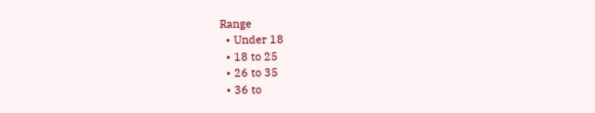Range
  • Under 18
  • 18 to 25
  • 26 to 35
  • 36 to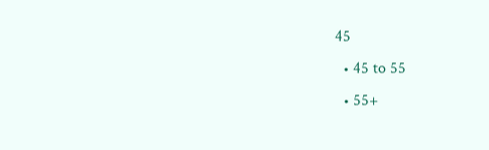45
  • 45 to 55
  • 55+